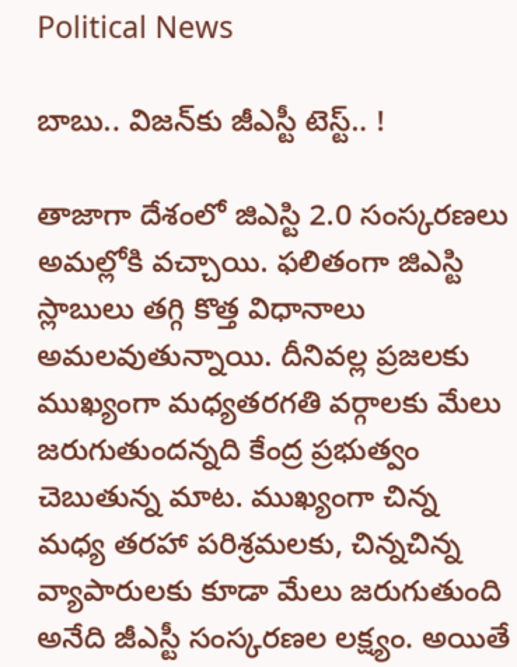Political News

బాబు.. విజ‌న్‌కు జీఎస్టీ టెస్ట్‌.. !

తాజాగా దేశంలో జిఎస్టి 2.0 సంస్కరణలు అమల్లోకి వచ్చాయి. ఫలితంగా జిఎస్టి స్లాబులు తగ్గి కొత్త విధానాలు అమలవుతున్నాయి. దీనివల్ల ప్రజలకు ముఖ్యంగా మధ్యతరగతి వర్గాలకు మేలు జరుగుతుందన్నది కేంద్ర ప్రభుత్వం చెబుతున్న మాట. ముఖ్యంగా చిన్న మధ్య తరహా పరిశ్రమలకు, చిన్నచిన్న వ్యాపారులకు కూడా మేలు జరుగుతుంది అనేది జీఎస్టీ సంస్కరణల లక్ష్యం. అయితే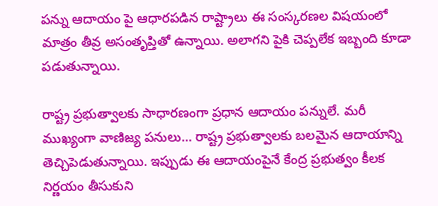పన్ను ఆదాయం పై ఆధారపడిన రాష్ట్రాలు ఈ సంస్కరణల విషయంలో మాత్రం తీవ్ర అసంతృప్తితో ఉన్నాయి. అలాగని పైకి చెప్పలేక ఇబ్బంది కూడా పడుతున్నాయి.

రాష్ట్ర ప్రభుత్వాలకు సాధారణంగా ప్రధాన ఆదాయం ప‌న్నులే. మరీ ముఖ్యంగా వాణిజ్య పనులు… రాష్ట్ర ప్రభుత్వాలకు బలమైన ఆదాయాన్ని తెచ్చిపెడుతున్నాయి. ఇప్పుడు ఈ ఆదాయంపైనే కేంద్ర ప్రభుత్వం కీలక నిర్ణయం తీసుకుని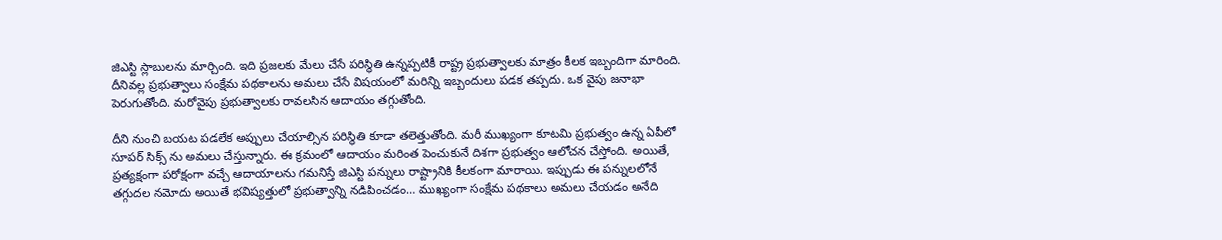జిఎస్టి స్లాబులను మార్చింది. ఇది ప్రజలకు మేలు చేసే పరిస్థితి ఉన్నప్పటికీ రాష్ట్ర ప్రభుత్వాలకు మాత్రం కీలక ఇబ్బందిగా మారింది. దీనివల్ల ప్రభుత్వాలు సంక్షేమ పథకాలను అమలు చేసే విషయంలో మరిన్ని ఇబ్బందులు పడక తప్పదు. ఒక వైపు జనాభా పెరుగుతోంది. మరోవైపు ప్రభుత్వాలకు రావలసిన ఆదాయం తగ్గుతోంది.

దీని నుంచి బయట పడలేక‌ అప్పులు చేయాల్సిన పరిస్థితి కూడా తలెత్తుతోంది. మరీ ముఖ్యంగా కూటమి ప్రభుత్వం ఉన్న ఏపీలో సూపర్ సిక్స్ ను అమలు చేస్తున్నారు. ఈ క్రమంలో ఆదాయం మరింత పెంచుకునే దిశగా ప్రభుత్వం ఆలోచన చేస్తోంది. అయితే, ప్రత్యక్షంగా పరోక్షంగా వచ్చే ఆదాయాలను గమనిస్తే జిఎస్టి పన్నులు రాష్ట్రానికి కీలకంగా మారాయి. ఇప్పుడు ఈ పన్నులలోనే తగ్గుదల నమోదు అయితే భవిష్యత్తులో ప్రభుత్వాన్ని నడిపించడం… ముఖ్యంగా సంక్షేమ పథకాలు అమలు చేయడం అనేది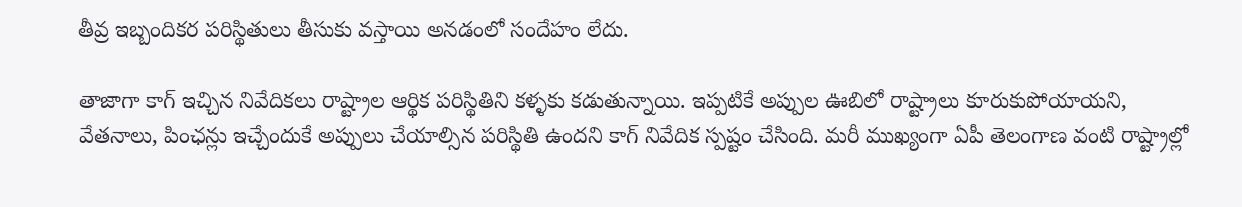తీవ్ర ఇబ్బందికర పరిస్థితులు తీసుకు వస్తాయి అనడంలో సందేహం లేదు.

తాజాగా కాగ్ ఇచ్చిన నివేదికలు రాష్ట్రాల ఆర్థిక పరిస్థితిని కళ్ళకు క‌డుతున్నాయి. ఇప్పటికే అప్పుల ఊబిలో రాష్ట్రాలు కూరుకుపోయాయని, వేతనాలు, పింఛన్లు ఇచ్చేందుకే అప్పులు చేయాల్సిన పరిస్థితి ఉందని కాగ్‌ నివేదిక స్పష్టం చేసింది. మరీ ముఖ్యంగా ఏపీ తెలంగాణ వంటి రాష్ట్రాల్లో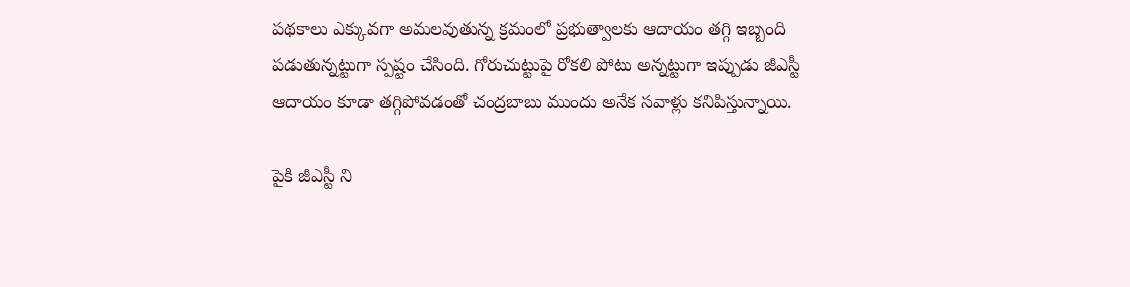పథకాలు ఎక్కువగా అమలవుతున్న క్రమంలో ప్రభుత్వాలకు ఆదాయం తగ్గి ఇబ్బంది పడుతున్నట్టుగా స్పష్టం చేసింది. గోరుచుట్టుపై రోకలి పోటు అన్నట్టుగా ఇప్పుడు జీఎస్టీ ఆదాయం కూడా తగ్గిపోవడంతో చంద్రబాబు ముందు అనేక సవాళ్లు కనిపిస్తున్నాయి.

పైకి జీఎస్టీ ని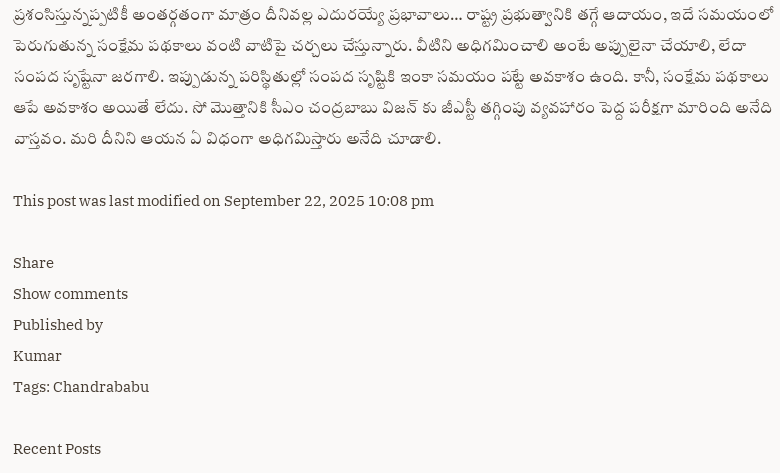ప్రశంసిస్తున్నప్పటికీ అంతర్గతంగా మాత్రం దీనివల్ల ఎదురయ్యే ప్రభావాలు… రాష్ట్ర ప్రభుత్వానికి తగ్గే ఆదాయం, ఇదే సమయంలో పెరుగుతున్న సంక్షేమ పథకాలు వంటి వాటిపై చర్చలు చేస్తున్నారు. వీటిని అధిగమించాలి అంటే అప్పులైనా చేయాలి, లేదా సంపద సృష్టేనా జరగాలి. ఇప్పుడున్న పరిస్థితుల్లో సంపద సృష్టికి ఇంకా సమయం పట్టే అవకాశం ఉంది. కానీ, సంక్షేమ పథకాలు ఆపే అవకాశం అయితే లేదు. సో మొత్తానికి సీఎం చంద్రబాబు విజన్ కు జీఎస్టీ తగ్గింపు వ్యవహారం పెద్ద పరీక్షగా మారింది అనేది వాస్తవం. మరి దీనిని ఆయన ఏ విధంగా అధిగమిస్తారు అనేది చూడాలి.

This post was last modified on September 22, 2025 10:08 pm

Share
Show comments
Published by
Kumar
Tags: Chandrababu

Recent Posts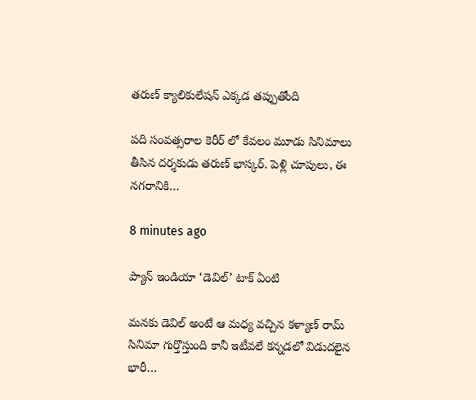తరుణ్ క్యాలికులేషన్ ఎక్కడ తప్పుతోంది

పది సంవత్సరాల కెరీర్ లో కేవలం మూడు సినిమాలు తీసిన దర్శకుడు తరుణ్ భాస్కర్. పెళ్లి చూపులు, ఈ నగరానికి…

8 minutes ago

ప్యాన్ ఇండియా ‘డెవిల్’ టాక్ ఏంటి

మనకు డెవిల్ అంటే ఆ మధ్య వచ్చిన కళ్యాణ్ రామ్ సినిమా గుర్తొస్తుంది కానీ ఇటీవలే కన్నడలో విడుదలైన భారీ…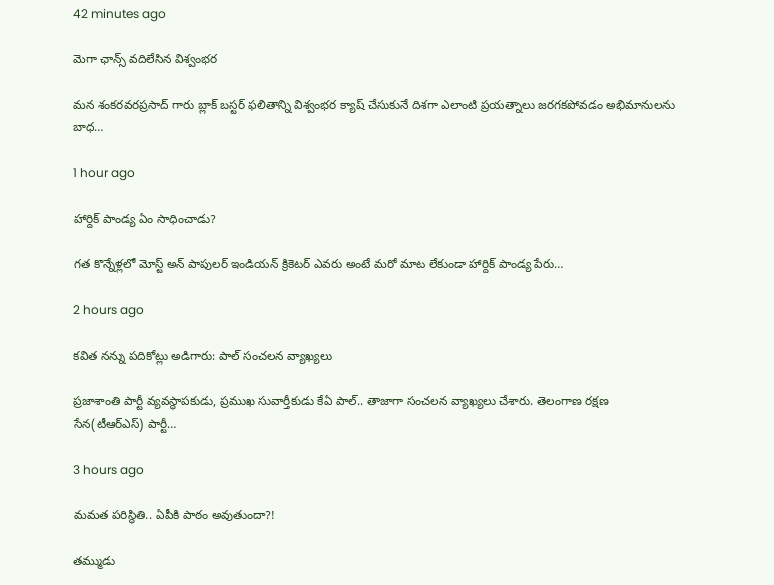42 minutes ago

మెగా ఛాన్స్ వదిలేసిన విశ్వంభర

మన శంకరవరప్రసాద్ గారు బ్లాక్ బస్టర్ ఫలితాన్ని విశ్వంభర క్యాష్ చేసుకునే దిశగా ఎలాంటి ప్రయత్నాలు జరగకపోవడం అభిమానులను బాధ…

1 hour ago

హార్దిక్ పాండ్య ఏం సాధించాడు?

గత కొన్నేళ్లలో మోస్ట్ అన్ పాపులర్ ఇండియన్ క్రికెటర్ ఎవరు అంటే మరో మాట లేకుండా హార్దిక్ పాండ్య పేరు…

2 hours ago

క‌విత న‌న్ను ప‌దికోట్లు అడిగారు: పాల్ సంచ‌ల‌న వ్యాఖ్య‌లు

ప్ర‌జాశాంతి పార్టీ వ్య‌వ‌స్థాప‌కుడు, ప్ర‌ముఖ సువార్తీకుడు కేఏ పాల్‌.. తాజాగా సంచ‌ల‌న వ్యాఖ్య‌లు చేశారు. తెలంగాణ ర‌క్ష‌ణ సేన‌(టీఆర్ఎస్‌) పార్టీ…

3 hours ago

మ‌మ‌త ప‌రిస్థితి.. ఏపీకి పాఠం అవుతుందా?!

త‌మ్ముడు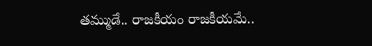త‌మ్ముడే.. రాజ‌కీయం రాజ‌కీయ‌మే..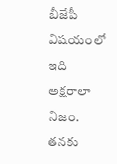బీజేపీ విష‌యంలో ఇది అక్ష‌రాలా నిజం. త‌న‌కు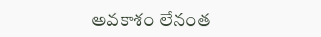అవ‌కాశం లేనంత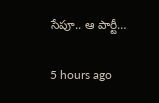సేపూ.. ఆ పార్టీ…

5 hours ago